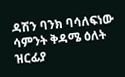ዳሽን ባንክ ባሳለፍነው ሳምንት ቅዳሜ ዕለት ዝርፊያ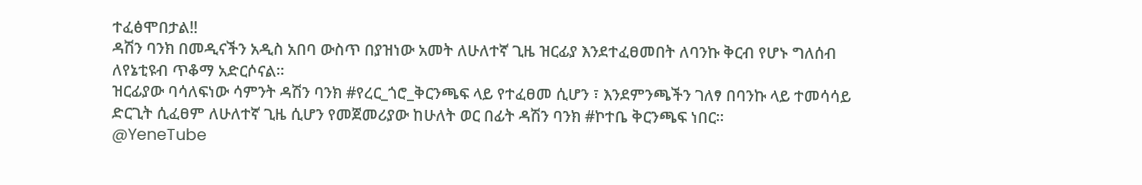ተፈፅሞበታል!!
ዳሽን ባንክ በመዲናችን አዲስ አበባ ውስጥ በያዝነው አመት ለሁለተኛ ጊዜ ዝርፊያ እንደተፈፀመበት ለባንኩ ቅርብ የሆኑ ግለሰብ ለየኔቲዩብ ጥቆማ አድርሶናል።
ዝርፊያው ባሳለፍነው ሳምንት ዳሽን ባንክ #የረር_ጎሮ_ቅርንጫፍ ላይ የተፈፀመ ሲሆን ፣ እንደምንጫችን ገለፃ በባንኩ ላይ ተመሳሳይ ድርጊት ሲፈፀም ለሁለተኛ ጊዜ ሲሆን የመጀመሪያው ከሁለት ወር በፊት ዳሽን ባንክ #ኮተቤ ቅርንጫፍ ነበር።
@YeneTube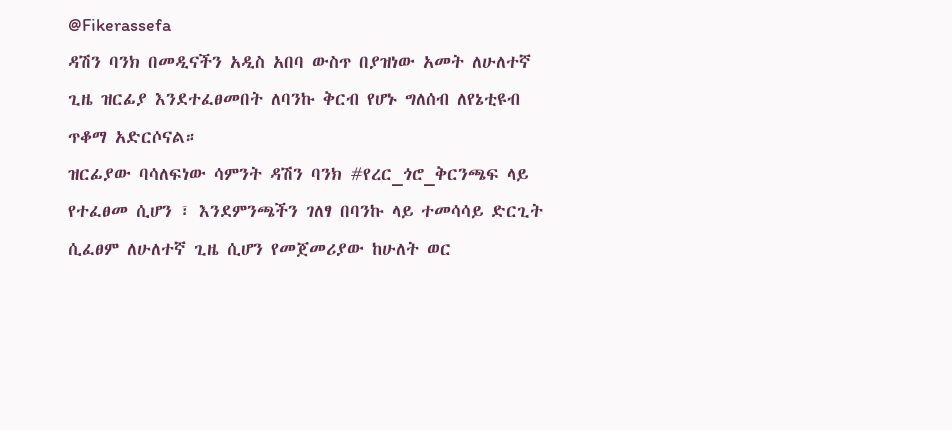@Fikerassefa
ዳሽን ባንክ በመዲናችን አዲስ አበባ ውስጥ በያዝነው አመት ለሁለተኛ ጊዜ ዝርፊያ እንደተፈፀመበት ለባንኩ ቅርብ የሆኑ ግለሰብ ለየኔቲዩብ ጥቆማ አድርሶናል።
ዝርፊያው ባሳለፍነው ሳምንት ዳሽን ባንክ #የረር_ጎሮ_ቅርንጫፍ ላይ የተፈፀመ ሲሆን ፣ እንደምንጫችን ገለፃ በባንኩ ላይ ተመሳሳይ ድርጊት ሲፈፀም ለሁለተኛ ጊዜ ሲሆን የመጀመሪያው ከሁለት ወር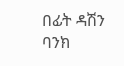በፊት ዳሽን ባንክ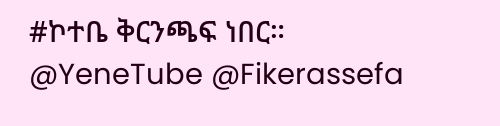#ኮተቤ ቅርንጫፍ ነበር።
@YeneTube @Fikerassefa